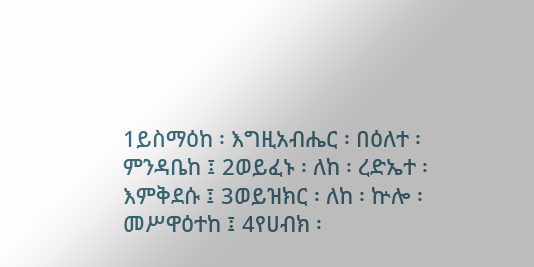1ይስማዕከ ፡ እግዚአብሔር ፡ በዕለተ ፡ ምንዳቤከ ፤ 2ወይፈኑ ፡ ለከ ፡ ረድኤተ ፡ እምቅደሱ ፤ 3ወይዝክር ፡ ለከ ፡ ኵሎ ፡ መሥዋዕተከ ፤ 4የሀብክ ፡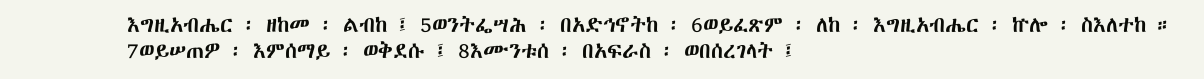እግዚአብሔር ፡ ዘከመ ፡ ልብከ ፤ 5ወንትፌሣሕ ፡ በአድኅኖትከ ፡ 6ወይፈጽም ፡ ለከ ፡ እግዚአብሔር ፡ ኵሎ ፡ ስእለተከ ። 7ወይሠጠዎ ፡ እምሰማይ ፡ ወቅደሱ ፤ 8እሙንቱሰ ፡ በአፍራስ ፡ ወበሰረገላት ፤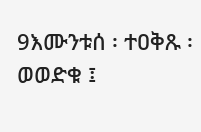9እሙንቱሰ ፡ ተዐቅጹ ፡ ወወድቁ ፤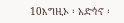10እግዚኦ ፡ አድኅኖ ፡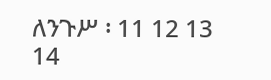ለንጉሥ ፡ 11 12 13 14